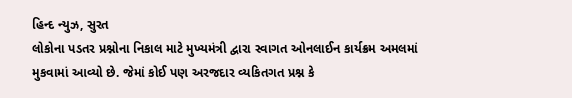હિન્દ ન્યુઝ, સુરત
લોકોના પડતર પ્રશ્નોના નિકાલ માટે મુખ્યમંત્રી દ્વારા સ્વાગત ઓનલાઈન કાર્યક્રમ અમલમાં મુકવામાં આવ્યો છે. જેમાં કોઈ પણ અરજદાર વ્યકિતગત પ્રશ્ન કે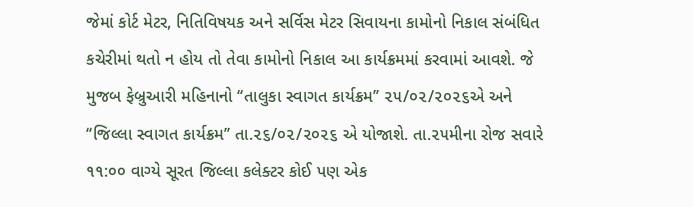જેમાં કોર્ટ મેટર, નિતિવિષયક અને સર્વિસ મેટર સિવાયના કામોનો નિકાલ સંબંધિત કચેરીમાં થતો ન હોય તો તેવા કામોનો નિકાલ આ કાર્યક્રમમાં કરવામાં આવશે. જે મુજબ ફેબ્રુઆરી મહિનાનો ‘‘તાલુકા સ્વાગત કાર્યક્રમ’’ ૨૫/૦૨/૨૦૨૬એ અને ‘‘જિલ્લા સ્વાગત કાર્યક્રમ’’ તા.૨૬/૦૨/૨૦૨૬ એ યોજાશે. તા.૨૫મીના રોજ સવારે ૧૧:૦૦ વાગ્યે સૂરત જિલ્લા કલેક્ટર કોઈ પણ એક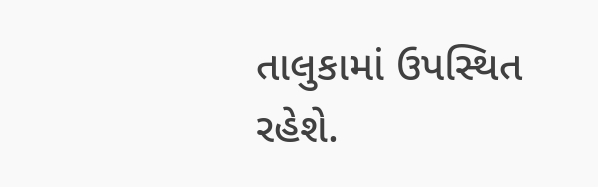તાલુકામાં ઉપસ્થિત રહેશે.